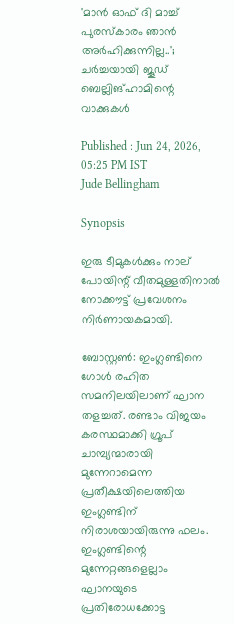'മാൻ ഓഫ് ദി മാച്ച് പുരസ്കാരം ഞാൻ അർഹിക്കുന്നില്ല..'; ചർച്ചയായി ജൂഡ് ബെല്ലിങ്‌ഹാമിന്റെ വാക്കുകൾ

Published : Jun 24, 2026, 05:25 PM IST
Jude Bellingham

Synopsis

ഇരു ടീമുകൾക്കും നാല് പോയിന്റ് വീതമുള്ളതിനാൽ നോക്കൗട്ട് പ്രവേശനം നിർണായകമായി.

ബോസ്റ്റൺ: ഇംഗ്ലണ്ടിനെ ഗോൾ രഹിത സമനിലയിലാണ് ഘാന തളച്ചത്. രണ്ടാം വിജയം കരസ്ഥമാക്കി ഗ്രൂപ് ചാമ്പ്യന്മാരായി മുന്നേറാമെന്ന പ്രതീക്ഷയിലെത്തിയ ഇംഗ്ലണ്ടിന് നിരാശയായിരുന്നു ഫലം. ഇംഗ്ലണ്ടിന്റെ മുന്നേറ്റങ്ങളെല്ലാം ഘാനയുടെ പ്രതിരോധക്കോട്ട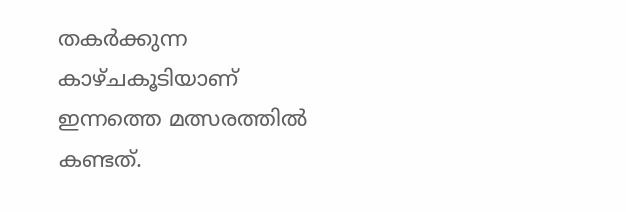തകർക്കുന്ന കാഴ്ചകൂടിയാണ് ഇന്നത്തെ മത്സരത്തിൽ കണ്ടത്.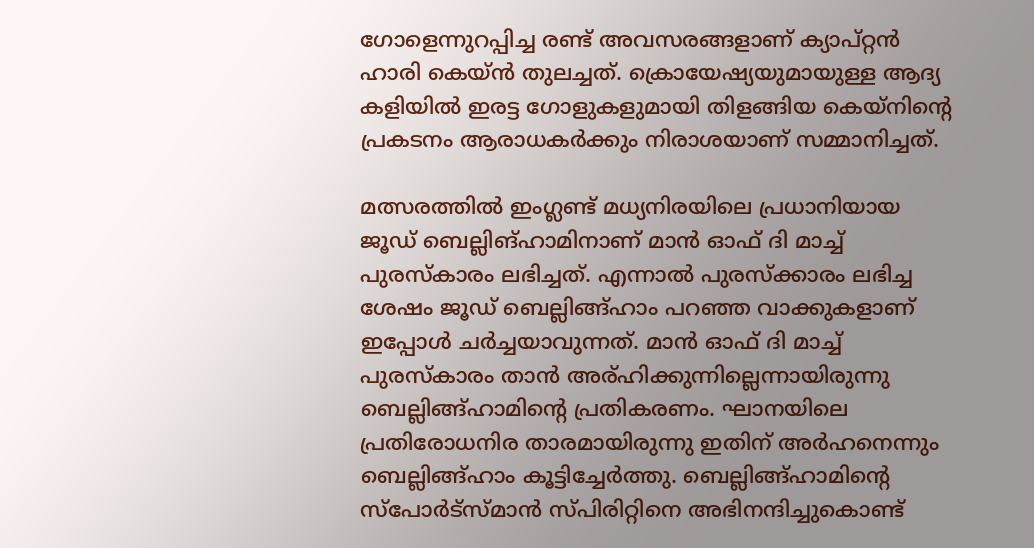ഗോളെന്നുറപ്പിച്ച രണ്ട് അവസരങ്ങളാണ് ക്യാപ്റ്റൻ ഹാരി കെയ്ൻ തുലച്ചത്. ക്രൊയേഷ്യയുമായുള്ള ആദ്യ കളിയിൽ ഇരട്ട ഗോളുകളുമായി തിളങ്ങിയ കെയ്‌നിന്റെ പ്രകടനം ആരാധകർക്കും നിരാശയാണ് സമ്മാനിച്ചത്.

മത്സരത്തിൽ ഇംഗ്ലണ്ട് മധ്യനിരയിലെ പ്രധാനിയായ ജൂഡ് ബെല്ലിങ്ഹാമിനാണ് മാൻ ഓഫ് ദി മാച്ച് പുരസ്കാരം ലഭിച്ചത്. എന്നാൽ പുരസ്ക്കാരം ലഭിച്ച ശേഷം ജൂഡ് ബെല്ലിങ്ങ്ഹാം പറഞ്ഞ വാക്കുകളാണ് ഇപ്പോൾ ചർച്ചയാവുന്നത്. മാൻ ഓഫ് ദി മാച്ച് പുരസ്കാരം താൻ അര്ഹിക്കുന്നില്ലെന്നായിരുന്നു ബെല്ലിങ്ങ്‌ഹാമിന്റെ പ്രതികരണം. ഘാനയിലെ പ്രതിരോധനിര താരമായിരുന്നു ഇതിന് അർഹനെന്നും ബെല്ലിങ്ങ്ഹാം കൂട്ടിച്ചേർത്തു. ബെല്ലിങ്ങ്‌ഹാമിന്റെ സ്പോർട്സ്മാൻ സ്പിരിറ്റിനെ അഭിനന്ദിച്ചുകൊണ്ട്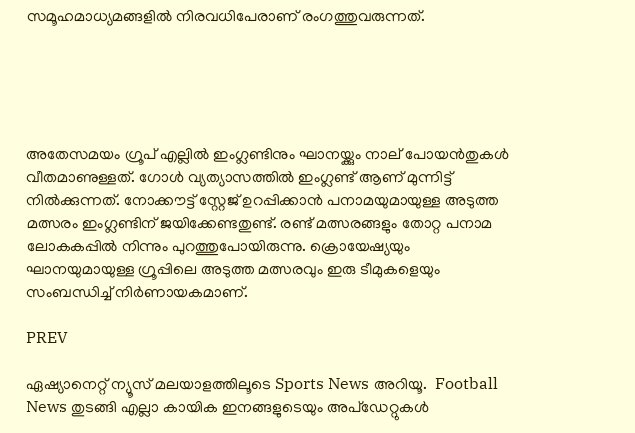സമൂഹമാധ്യമങ്ങളിൽ നിരവധിപേരാണ് രംഗത്തുവരുന്നത്.





അതേസമയം ഗ്രൂപ് എല്ലിൽ ഇംഗ്ലണ്ടിനും ഘാനയ്ക്കും നാല് പോയൻതുകൾ വീതമാണുള്ളത്. ഗോൾ വ്യത്യാസത്തിൽ ഇംഗ്ലണ്ട് ആണ് മുന്നിട്ട് നിൽക്കുന്നത്. നോക്കൗട്ട് സ്റ്റേജ് ഉറപ്പിക്കാൻ പനാമയുമായുള്ള അടുത്ത മത്സരം ഇംഗ്ലണ്ടിന് ജയിക്കേണ്ടതുണ്ട്. രണ്ട് മത്സരങ്ങളും തോറ്റ പനാമ ലോകകപ്പിൽ നിന്നും പുറത്തുപോയിരുന്നു. ക്രൊയേഷ്യയും ഘാനയുമായുള്ള ഗ്രൂപ്പിലെ അടുത്ത മത്സരവും ഇരു ടീമുകളെയും സംബന്ധിച്ച് നിർണായകമാണ്.

PREV

ഏഷ്യാനെറ്റ് ന്യൂസ് മലയാളത്തിലൂടെ Sports News അറിയൂ.  Football News തുടങ്ങി എല്ലാ കായിക ഇനങ്ങളുടെയും അപ്‌ഡേറ്റുകൾ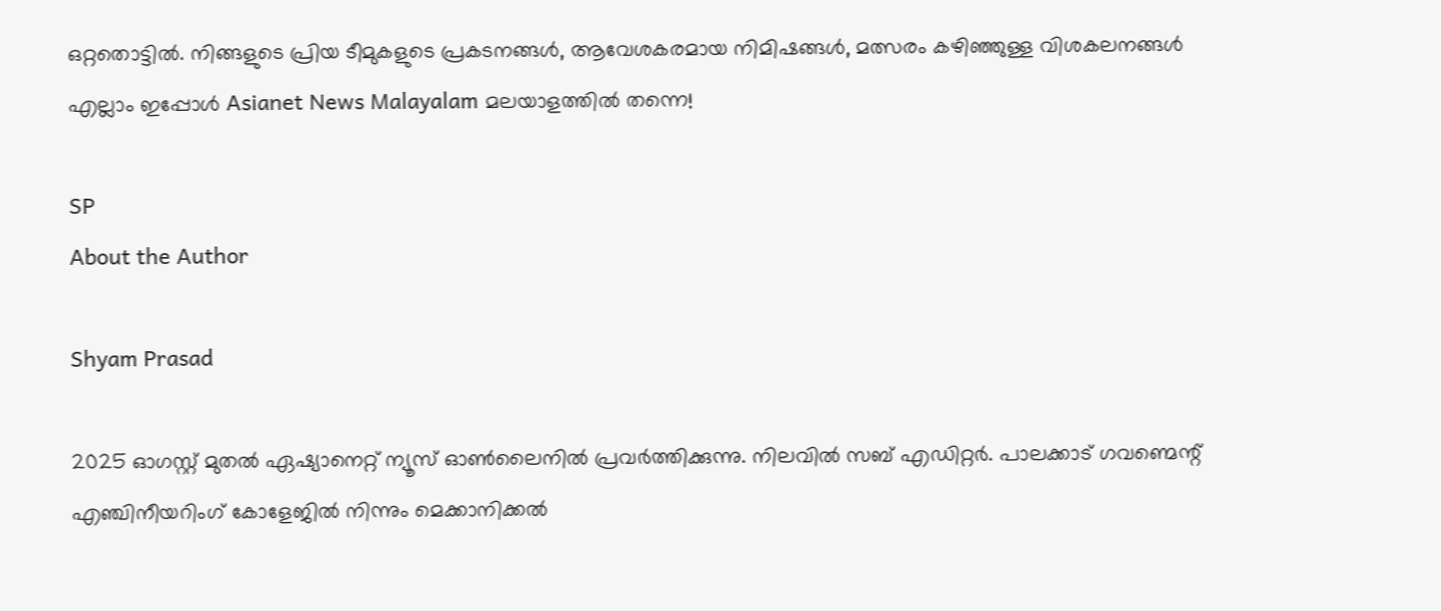ഒറ്റതൊട്ടിൽ. നിങ്ങളുടെ പ്രിയ ടീമുകളുടെ പ്രകടനങ്ങൾ, ആവേശകരമായ നിമിഷങ്ങൾ, മത്സരം കഴിഞ്ഞുള്ള വിശകലനങ്ങൾ എല്ലാം ഇപ്പോൾ Asianet News Malayalam മലയാളത്തിൽ തന്നെ!

SP
About the Author

Shyam Prasad

2025 ഓഗസ്റ്റ് മുതൽ ഏഷ്യാനെറ്റ് ന്യൂസ് ഓൺലൈനിൽ പ്രവർത്തിക്കുന്നു. നിലവിൽ സബ് എഡിറ്റർ. പാലക്കാട് ഗവണ്മെന്റ് എഞ്ചിനീയറിംഗ് കോളേജിൽ നിന്നും മെക്കാനിക്കൽ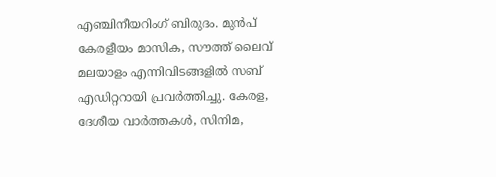എഞ്ചിനീയറിംഗ് ബിരുദം. മുൻപ് കേരളീയം മാസിക, സൗത്ത് ലൈവ് മലയാളം എന്നിവിടങ്ങളിൽ സബ് എഡിറ്ററായി പ്രവർത്തിച്ചു. കേരള, ദേശീയ വാർത്തകൾ, സിനിമ,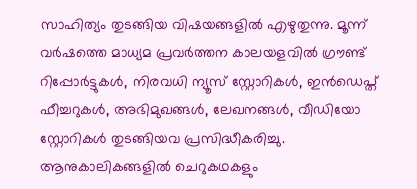സാഹിത്യം തുടങ്ങിയ വിഷയങ്ങളിൽ എഴുതുന്നു. മൂന്ന് വർഷത്തെ മാധ്യമ പ്രവർത്തന കാലയളവിൽ ഗ്രൗണ്ട് റിപ്പോർട്ടുകൾ, നിരവധി ന്യൂസ് സ്റ്റോറികൾ, ഇൻഡെപ്ത് ഫീച്ചറുകൾ, അഭിമുഖങ്ങൾ, ലേഖനങ്ങൾ, വീഡിയോ സ്റ്റോറികൾ തുടങ്ങിയവ പ്രസിദ്ധീകരിച്ചു. ആനുകാലികങ്ങളിൽ ചെറുകഥകളും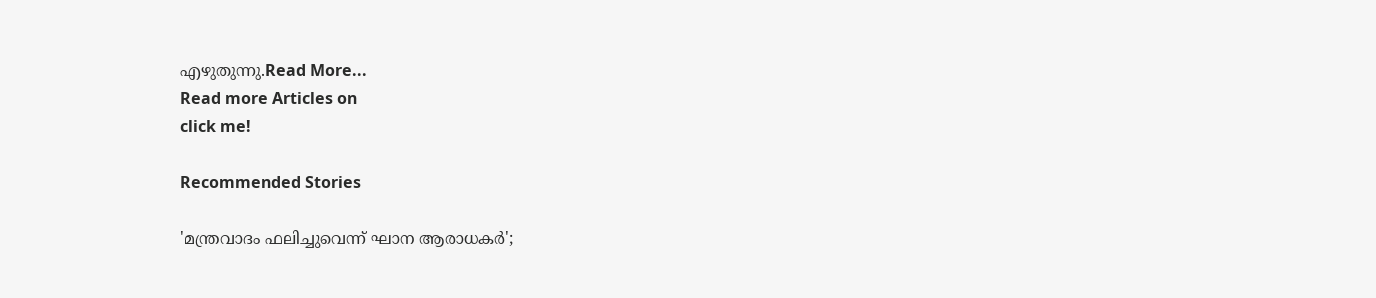എഴുതുന്നു.Read More...
Read more Articles on
click me!

Recommended Stories

'മന്ത്രവാദം ഫലിച്ചുവെന്ന് ഘാന ആരാധകർ';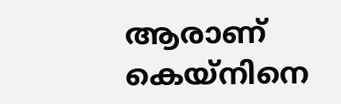ആരാണ് കെയ്‌നിനെ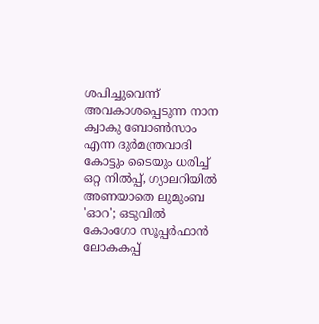ശപിച്ചുവെന്ന് അവകാശപ്പെടുന്ന നാന ക്വാകു ബോൺസാം എന്ന ദുർമന്ത്രവാദി
കോട്ടും ടൈയും ധരിച്ച് ഒറ്റ നിൽപ്പ്, ഗ്യാലറിയിൽ അണയാതെ ലുമുംബ 'ഓറ'; ഒടുവിൽ കോംഗോ സൂപ്പർഫാൻ ലോകകപ്പ്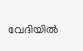വേദിയിൽ